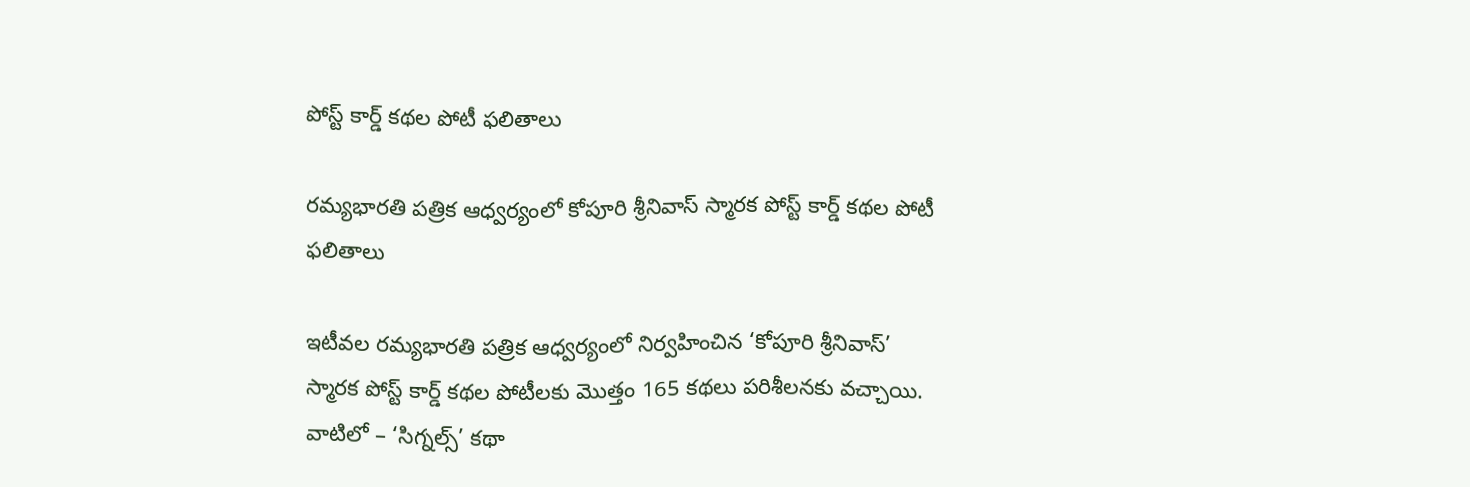పోస్ట్‌ కార్డ్‌ కథల పోటీ ఫలితాలు

రమ్యభారతి పత్రిక ఆధ్వర్యంలో కోపూరి శ్రీనివాస్ స్మారక పోస్ట్ కార్డ్ కథల పోటీ ఫలితాలు

ఇటీవల రమ్యభారతి పత్రిక ఆధ్వర్యంలో నిర్వహించిన ‘కోపూరి శ్రీనివాస్‌’ స్మారక పోస్ట్‌ కార్డ్‌ కథల పోటీలకు మొత్తం 165 కథలు పరిశీలనకు వచ్చాయి. వాటిలో – ‘సిగ్నల్స్‌’ కథా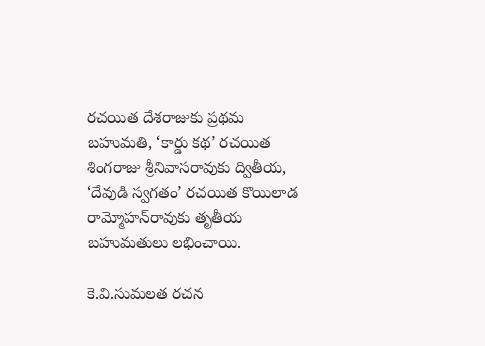రచయిత దేశరాజుకు ప్రథమ బహుమతి, ‘కార్డు కథ’ రచయిత శింగరాజు శ్రీనివాసరావుకు ద్వితీయ, ‘దేవుడి స్వగతం’ రచయిత కొయిలాడ రామ్మోహన్‌రావుకు తృతీయ బహుమతులు లభించాయి.

కె.వి.సుమలత రచన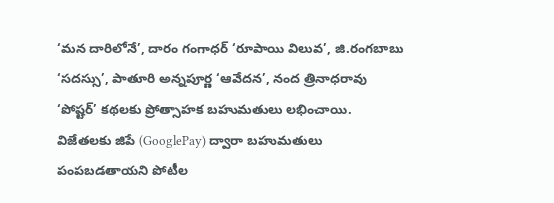‘మన దారిలోనే’, దారం గంగాధర్‌ ‘రూపాయి విలువ’, జి.రంగబాబు ‘సదస్సు’, పాతూరి అన్నపూర్ణ ‘ఆవేదన’, నంద త్రినాధరావు ‘పోష్టర్‌’ కథలకు ప్రోత్సాహక బహుమతులు లభించాయి. విజేతలకు జిపే (GooglePay) ద్వారా బహుమతులు పంపబడతాయని పోటీల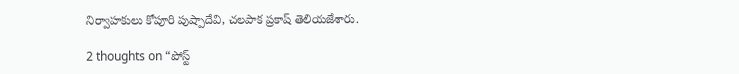నిర్వాహకులు కోపూరి పుష్పాదేవి, చలపాక ప్రకాష్‌ తెలియజేశారు.

2 thoughts on “పోస్ట్‌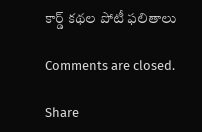కార్డ్‌ కథల పోటీ ఫలితాలు

Comments are closed.

Share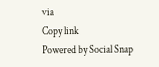via
Copy link
Powered by Social Snap